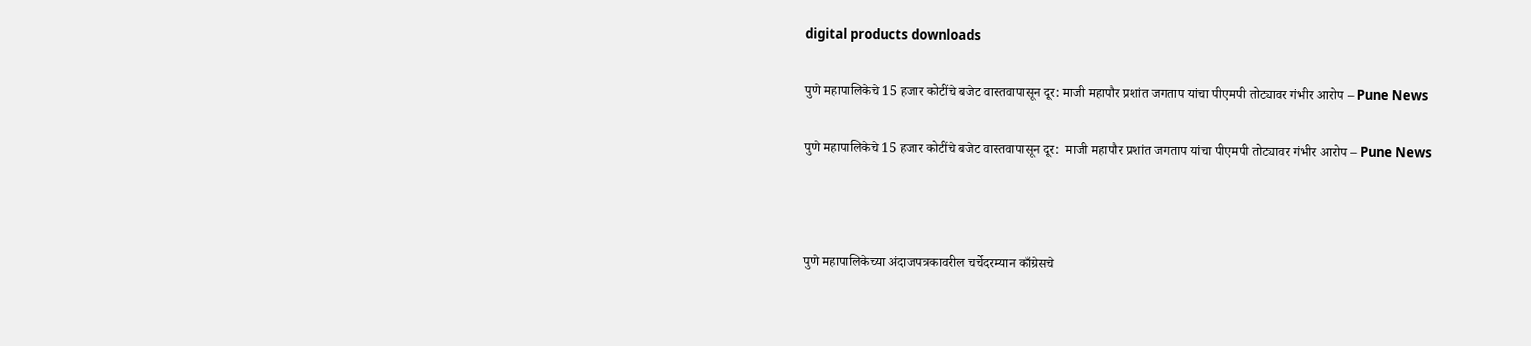digital products downloads

पुणे महापालिकेचे 15 हजार कोटींचे बजेट वास्तवापासून दूर: माजी महापौर प्रशांत जगताप यांचा पीएमपी तोट्यावर गंभीर आरोप – Pune News

पुणे महापालिकेचे 15 हजार कोटींचे बजेट वास्तवापासून दूर:  माजी महापौर प्रशांत जगताप यांचा पीएमपी तोट्यावर गंभीर आरोप – Pune News



पुणे महापालिकेच्या अंदाजपत्रकावरील चर्चेदरम्यान काँग्रेसचे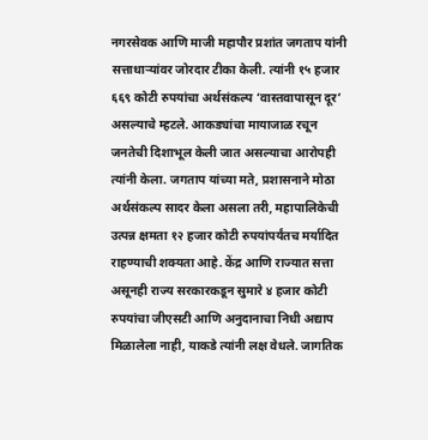नगरसेवक आणि माजी महापौर प्रशांत जगताप यांनी सत्ताधाऱ्यांवर जोरदार टीका केली. त्यांनी १५ हजार ६६९ कोटी रुपयांचा अर्थसंकल्प ‘वास्तवापासून दूर’ असल्याचे म्हटले. आकड्यांचा मायाजाळ रचून जनतेची दिशाभूल केली जात असल्याचा आरोपही त्यांनी केला. जगताप यांच्या मते, प्रशासनाने मोठा अर्थसंकल्प सादर केला असला तरी, महापालिकेची उत्पन्न क्षमता १२ हजार कोटी रुपयांपर्यंतच मर्यादित राहण्याची शक्यता आहे. केंद्र आणि राज्यात सत्ता असूनही राज्य सरकारकडून सुमारे ४ हजार कोटी रुपयांचा जीएसटी आणि अनुदानाचा निधी अद्याप मिळालेला नाही, याकडे त्यांनी लक्ष वेधले. जागतिक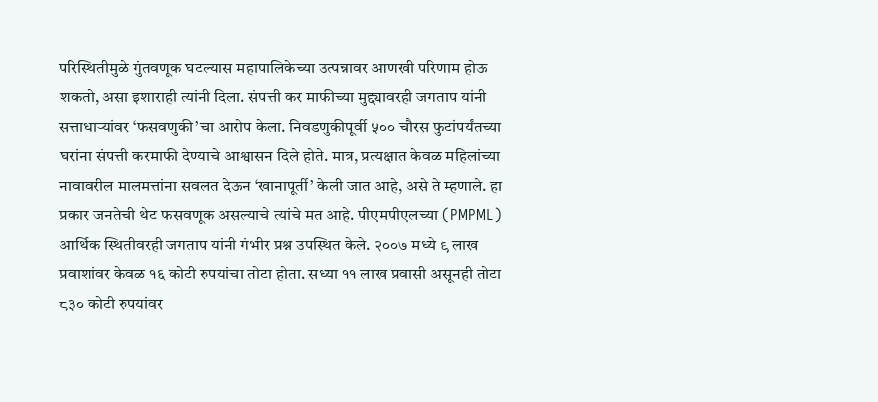परिस्थितीमुळे गुंतवणूक घटल्यास महापालिकेच्या उत्पन्नावर आणखी परिणाम होऊ शकतो, असा इशाराही त्यांनी दिला. संपत्ती कर माफीच्या मुद्द्यावरही जगताप यांनी सत्ताधाऱ्यांवर ‘फसवणुकी’चा आरोप केला. निवडणुकीपूर्वी ५०० चौरस फुटांपर्यंतच्या घरांना संपत्ती करमाफी देण्याचे आश्वासन दिले होते. मात्र, प्रत्यक्षात केवळ महिलांच्या नावावरील मालमत्तांना सवलत देऊन ‘खानापूर्ती’ केली जात आहे, असे ते म्हणाले. हा प्रकार जनतेची थेट फसवणूक असल्याचे त्यांचे मत आहे. पीएमपीएलच्या (PMPML) आर्थिक स्थितीवरही जगताप यांनी गंभीर प्रश्न उपस्थित केले. २००७ मध्ये ९ लाख प्रवाशांवर केवळ १६ कोटी रुपयांचा तोटा होता. सध्या ११ लाख प्रवासी असूनही तोटा ८३० कोटी रुपयांवर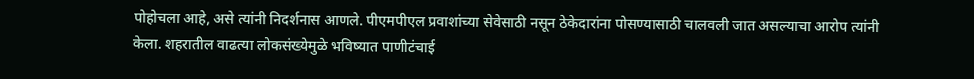पोहोचला आहे, असे त्यांनी निदर्शनास आणले. पीएमपीएल प्रवाशांच्या सेवेसाठी नसून ठेकेदारांना पोसण्यासाठी चालवली जात असल्याचा आरोप त्यांनी केला. शहरातील वाढत्या लोकसंख्येमुळे भविष्यात पाणीटंचाई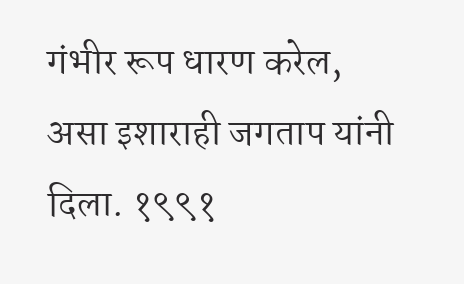गंभीर रूप धारण करेल, असा इशाराही जगताप यांनी दिला. १९९१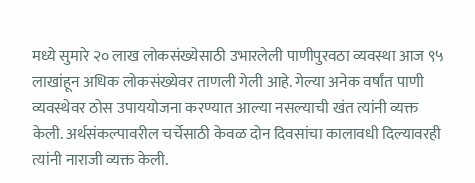मध्ये सुमारे २० लाख लोकसंख्येसाठी उभारलेली पाणीपुरवठा व्यवस्था आज ९५ लाखांहून अधिक लोकसंख्येवर ताणली गेली आहे. गेल्या अनेक वर्षांत पाणी व्यवस्थेवर ठोस उपाययोजना करण्यात आल्या नसल्याची खंत त्यांनी व्यक्त केली. अर्थसंकल्पावरील चर्चेसाठी केवळ दोन दिवसांचा कालावधी दिल्यावरही त्यांनी नाराजी व्यक्त केली.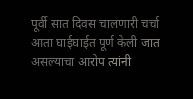पूर्वी सात दिवस चालणारी चर्चा आता घाईघाईत पूर्ण केली जात असल्याचा आरोप त्यांनी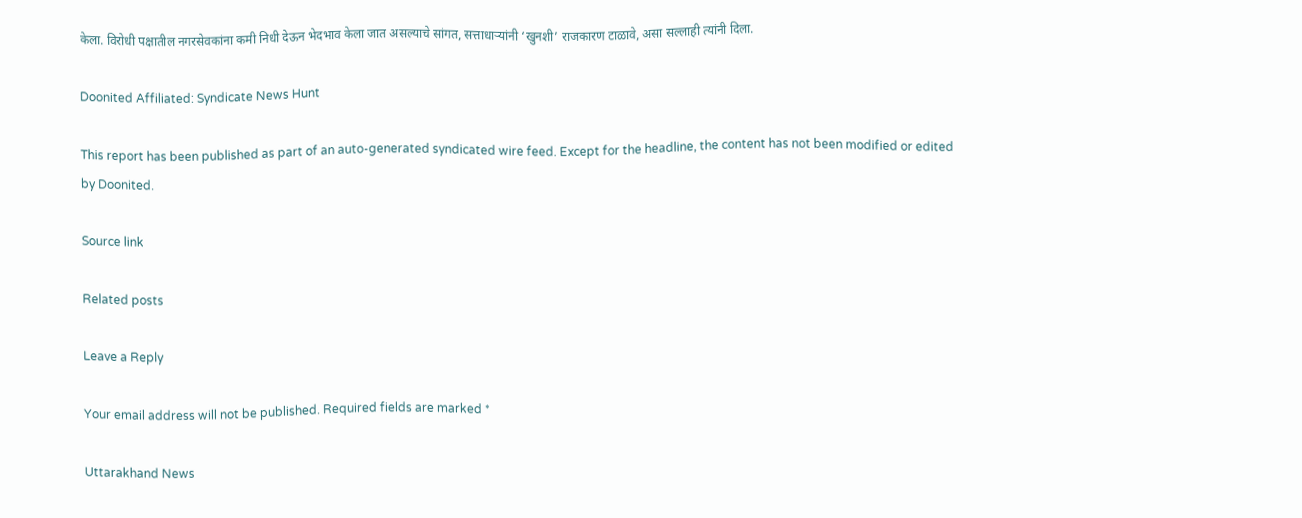केला. विरोधी पक्षातील नगरसेवकांना कमी निधी देऊन भेदभाव केला जात असल्याचे सांगत, सत्ताधाऱ्यांनी ‘खुनशी’ राजकारण टाळावे, असा सल्लाही त्यांनी दिला.

Doonited Affiliated: Syndicate News Hunt

This report has been published as part of an auto-generated syndicated wire feed. Except for the headline, the content has not been modified or edited by Doonited.

Source link

Related posts

Leave a Reply

Your email address will not be published. Required fields are marked *

Uttarakhand News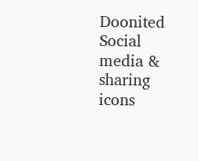Doonited
Social media & sharing icons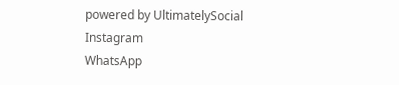powered by UltimatelySocial
Instagram
WhatsApp